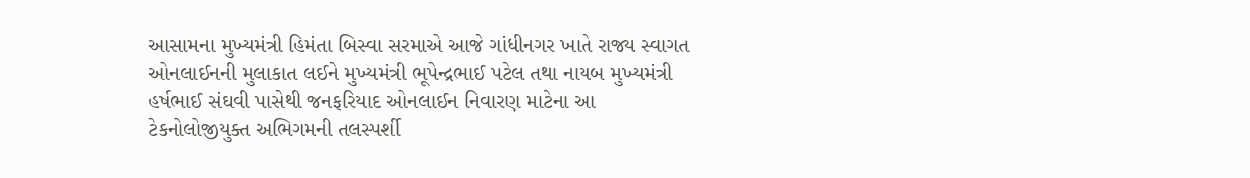આસામના મુખ્યમંત્રી હિમંતા બિસ્વા સરમાએ આજે ગાંધીનગર ખાતે રાજ્ય સ્વાગત ઓનલાઈનની મુલાકાત લઈને મુખ્યમંત્રી ભૂપેન્દ્રભાઈ પટેલ તથા નાયબ મુખ્યમંત્રી હર્ષભાઈ સંઘવી પાસેથી જનફરિયાદ ઓનલાઈન નિવારણ માટેના આ ટેકનોલોજીયુક્ત અભિગમની તલસ્પર્શી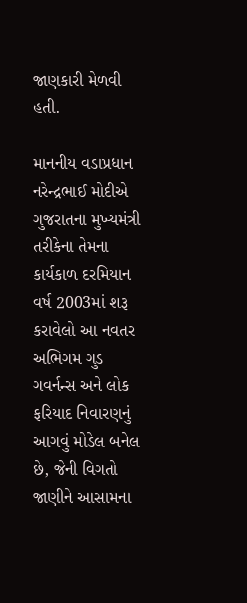જાણકારી મેળવી હતી.

માનનીય વડાપ્રધાન નરેન્દ્રભાઈ મોદીએ ગુજરાતના મુખ્યમંત્રી તરીકેના તેમના કાર્યકાળ દરમિયાન વર્ષ 2003માં શરૂ કરાવેલો આ નવતર અભિગમ ગુડ ગવર્નન્સ અને લોક ફરિયાદ નિવારણનું આગવું મોડેલ બનેલ છે, જેની વિગતો જાણીને આસામના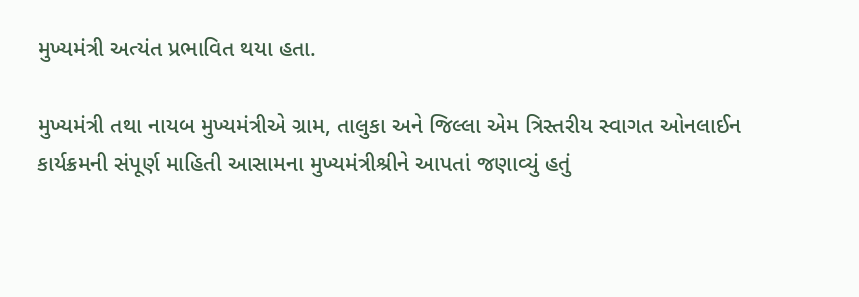મુખ્યમંત્રી અત્યંત પ્રભાવિત થયા હતા.

મુખ્યમંત્રી તથા નાયબ મુખ્યમંત્રીએ ગ્રામ, તાલુકા અને જિલ્લા એમ ત્રિસ્તરીય સ્વાગત ઓનલાઈન કાર્યક્રમની સંપૂર્ણ માહિતી આસામના મુખ્યમંત્રીશ્રીને આપતાં જણાવ્યું હતું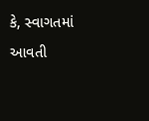કે, સ્વાગતમાં આવતી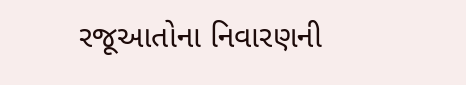રજૂઆતોના નિવારણની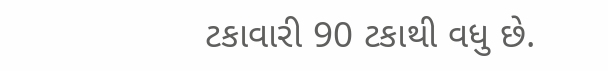ટકાવારી 90 ટકાથી વધુ છે.